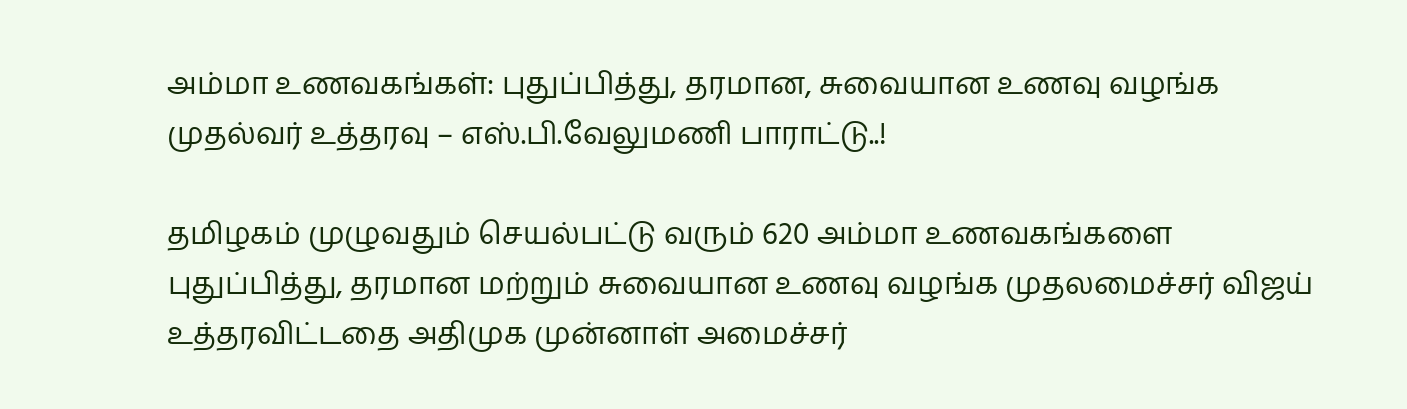அம்மா உணவகங்கள்: புதுப்பித்து, தரமான, சுவையான உணவு வழங்க முதல்வர் உத்தரவு – எஸ்.பி.வேலுமணி பாராட்டு..!

தமிழகம் முழுவதும் செயல்பட்டு வரும் 620 அம்மா உணவகங்களை புதுப்பித்து, தரமான மற்றும் சுவையான உணவு வழங்க முதலமைச்சர் விஜய் உத்தரவிட்டதை அதிமுக முன்னாள் அமைச்சர்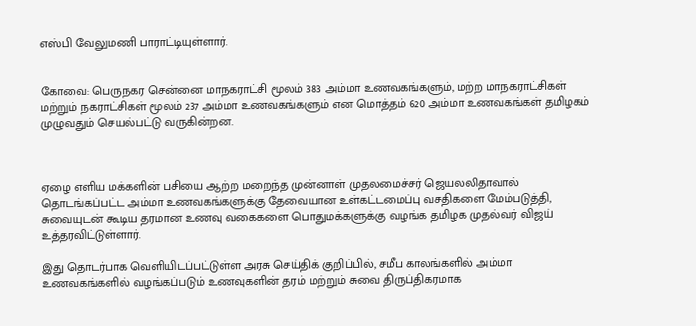எஸ்பி வேலுமணி பாராட்டியுள்ளார்.


கோவை: பெருநகர சென்னை மாநகராட்சி மூலம் 383 அம்மா உணவகங்களும், மற்ற மாநகராட்சிகள் மற்றும் நகராட்சிகள் மூலம் 237 அம்மா உணவகங்களும் என மொத்தம் 620 அம்மா உணவகங்கள் தமிழகம் முழுவதும் செயல்பட்டு வருகின்றன.



ஏழை எளிய மக்களின் பசியை ஆற்ற மறைந்த முன்னாள் முதலமைச்சர் ஜெயலலிதாவால் தொடங்கப்பட்ட அம்மா உணவகங்களுக்கு தேவையான உள்கட்டமைப்பு வசதிகளை மேம்படுத்தி, சுவையுடன் கூடிய தரமான உணவு வகைகளை பொதுமக்களுக்கு வழங்க தமிழக முதல்வர் விஜய் உத்தரவிட்டுள்ளார்.

இது தொடர்பாக வெளியிடப்பட்டுள்ள அரசு செய்திக் குறிப்பில், சமீப காலங்களில் அம்மா உணவகங்களில் வழங்கப்படும் உணவுகளின் தரம் மற்றும் சுவை திருப்திகரமாக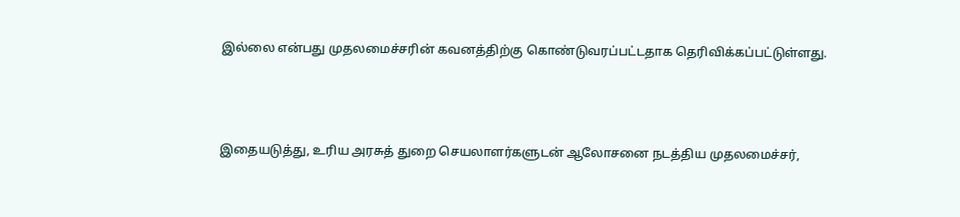இல்லை என்பது முதலமைச்சரின் கவனத்திற்கு கொண்டுவரப்பட்டதாக தெரிவிக்கப்பட்டுள்ளது.



இதையடுத்து, உரிய அரசுத் துறை செயலாளர்களுடன் ஆலோசனை நடத்திய முதலமைச்சர்,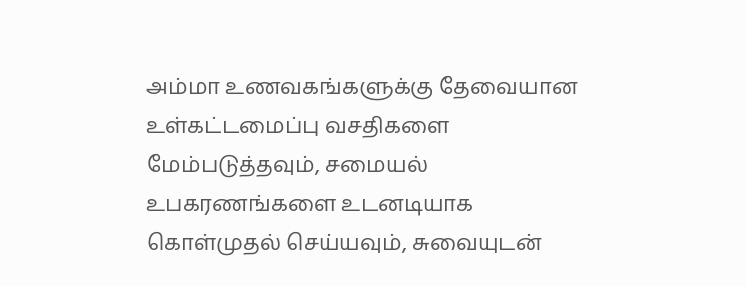அம்மா உணவகங்களுக்கு தேவையான உள்கட்டமைப்பு வசதிகளை மேம்படுத்தவும், சமையல் உபகரணங்களை உடனடியாக கொள்முதல் செய்யவும், சுவையுடன்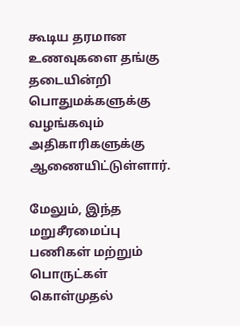கூடிய தரமான உணவுகளை தங்கு தடையின்றி பொதுமக்களுக்கு வழங்கவும் அதிகாரிகளுக்கு ஆணையிட்டுள்ளார்.

மேலும், இந்த மறுசீரமைப்பு பணிகள் மற்றும் பொருட்கள் கொள்முதல்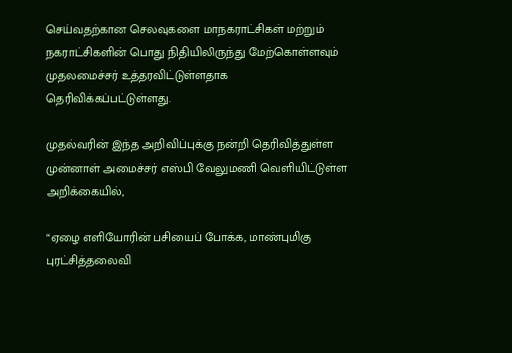செய்வதற்கான செலவுகளை மாநகராட்சிகள் மற்றும் நகராட்சிகளின் பொது நிதியிலிருந்து மேற்கொள்ளவும் முதலமைச்சர் உத்தரவிட்டுள்ளதாக தெரிவிக்கப்பட்டுள்ளது.

முதல்வரின் இந்த அறிவிப்புக்கு நன்றி தெரிவித்துள்ள முன்னாள் அமைச்சர் எஸ்பி வேலுமணி வெளியிட்டுள்ள அறிக்கையில்,

“ஏழை எளியோரின் பசியைப் போக்க, மாண்புமிகு புரட்சித்தலைவி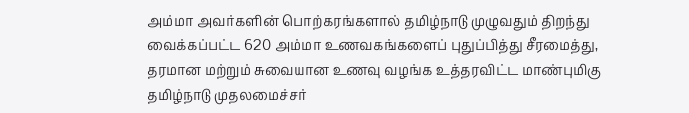அம்மா அவர்களின் பொற்கரங்களால் தமிழ்நாடு முழுவதும் திறந்து வைக்கப்பட்ட 620 அம்மா உணவகங்களைப் புதுப்பித்து சீரமைத்து, தரமான மற்றும் சுவையான உணவு வழங்க உத்தரவிட்ட மாண்புமிகு தமிழ்நாடு முதலமைச்சர்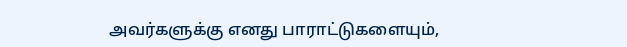அவர்களுக்கு எனது பாராட்டுகளையும்,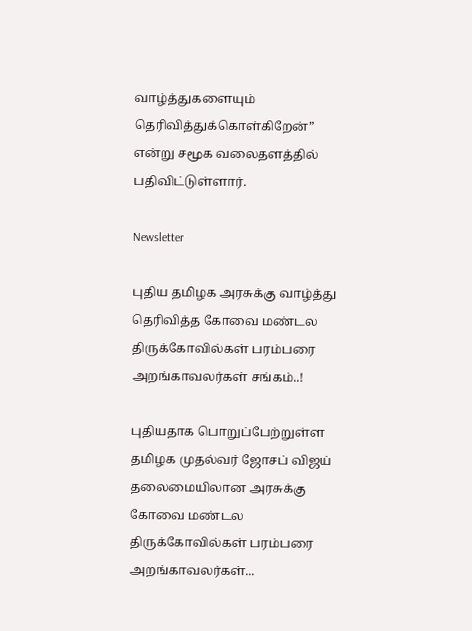வாழ்த்துகளையும் தெரிவித்துக்கொள்கிறேன்” என்று சமூக வலைதளத்தில் பதிவிட்டுள்ளார்.

Newsletter

புதிய தமிழக அரசுக்கு வாழ்த்து தெரிவித்த கோவை மண்டல திருக்கோவில்கள் பரம்பரை அறங்காவலர்கள் சங்கம்..!

புதியதாக பொறுப்பேற்றுள்ள தமிழக முதல்வர் ஜோசப் விஜய் தலைமையிலான அரசுக்கு கோவை மண்டல திருக்கோவில்கள் பரம்பரை அறங்காவலர்கள்...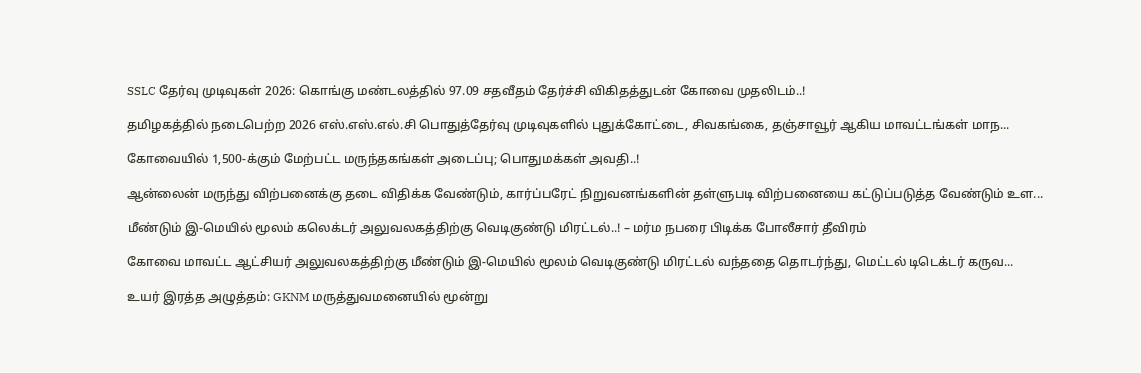SSLC தேர்வு முடிவுகள் 2026: கொங்கு மண்டலத்தில் 97.09 சதவீதம் தேர்ச்சி விகிதத்துடன் கோவை முதலிடம்..!

தமிழகத்தில் நடைபெற்ற 2026 எஸ்.எஸ்.எல்.சி பொதுத்தேர்வு முடிவுகளில் புதுக்கோட்டை, சிவகங்கை, தஞ்சாவூர் ஆகிய மாவட்டங்கள் மாந...

கோவையில் 1,500-க்கும் மேற்பட்ட மருந்தகங்கள் அடைப்பு; பொதுமக்கள் அவதி..!

ஆன்லைன் மருந்து விற்பனைக்கு தடை விதிக்க வேண்டும், கார்ப்பரேட் நிறுவனங்களின் தள்ளுபடி விற்பனையை கட்டுப்படுத்த வேண்டும் உள...

மீண்டும் இ-மெயில் மூலம் கலெக்டர் அலுவலகத்திற்கு வெடிகுண்டு மிரட்டல்..! – மர்ம நபரை பிடிக்க போலீசார் தீவிரம்

கோவை மாவட்ட ஆட்சியர் அலுவலகத்திற்கு மீண்டும் இ-மெயில் மூலம் வெடிகுண்டு மிரட்டல் வந்ததை தொடர்ந்து, மெட்டல் டிடெக்டர் கருவ...

உயர் இரத்த அழுத்தம்: GKNM மருத்துவமனையில் மூன்று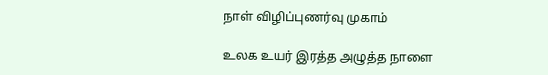நாள் விழிப்புணர்வு முகாம்

உலக உயர் இரத்த அழுத்த நாளை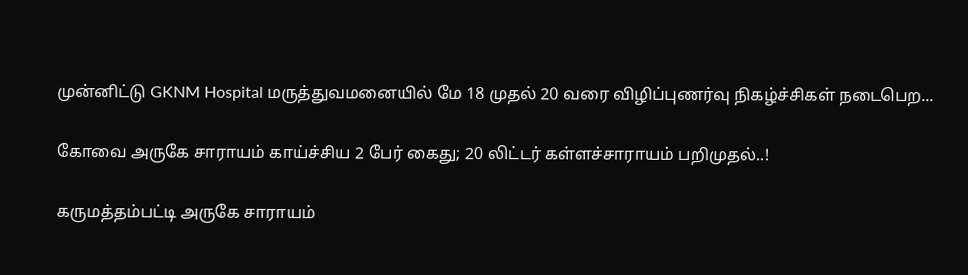முன்னிட்டு GKNM Hospital மருத்துவமனையில் மே 18 முதல் 20 வரை விழிப்புணர்வு நிகழ்ச்சிகள் நடைபெற...

கோவை அருகே சாராயம் காய்ச்சிய 2 பேர் கைது; 20 லிட்டர் கள்ளச்சாராயம் பறிமுதல்..!

கருமத்தம்பட்டி அருகே சாராயம்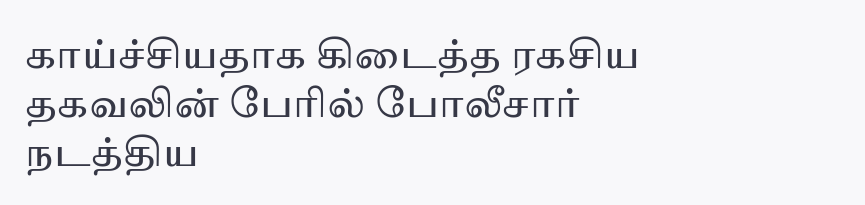காய்ச்சியதாக கிடைத்த ரகசிய தகவலின் பேரில் போலீசார் நடத்திய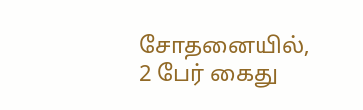சோதனையில், 2 பேர் கைது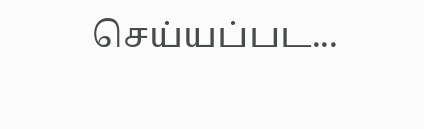செய்யப்பட...